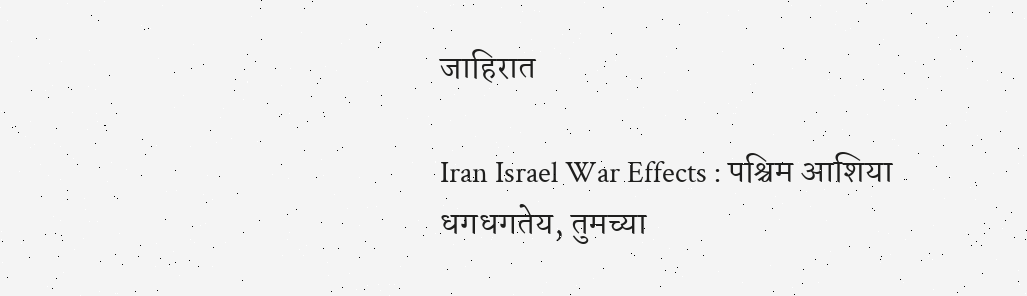जाहिरात

Iran Israel War Effects : पश्चिम आशिया धगधगतेय, तुमच्या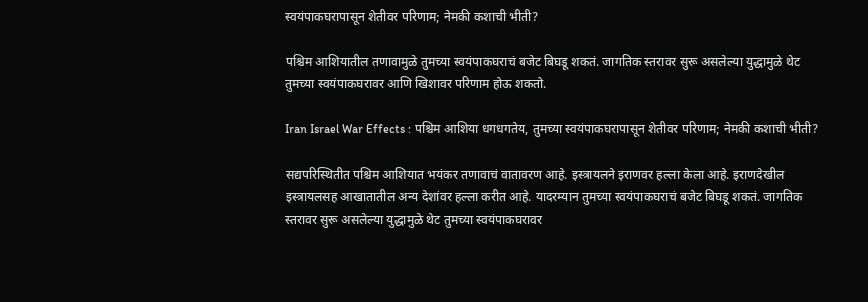स्वयंपाकघरापासून शेतीवर परिणाम; नेमकी कशाची भीती?

पश्चिम आशियातील तणावामुळे तुमच्या स्वयंपाकघराचं बजेट बिघडू शकतं. जागतिक स्तरावर सुरू असलेल्या युद्धामुळे थेट तुमच्या स्वयंपाकघरावर आणि खिशावर परिणाम होऊ शकतो.

Iran Israel War Effects : पश्चिम आशिया धगधगतेय, तुमच्या स्वयंपाकघरापासून शेतीवर परिणाम; नेमकी कशाची भीती?

सद्यपरिस्थितीत पश्चिम आशियात भयंकर तणावाचं वातावरण आहे. इस्त्रायलने इराणवर हल्ला केला आहे. इराणदेखील इस्त्रायलसह आखातातील अन्य देशांवर हल्ला करीत आहे. यादरम्यान तुमच्या स्वयंपाकघराचं बजेट बिघडू शकतं. जागतिक स्तरावर सुरू असलेल्या युद्धामुळे थेट तुमच्या स्वयंपाकघरावर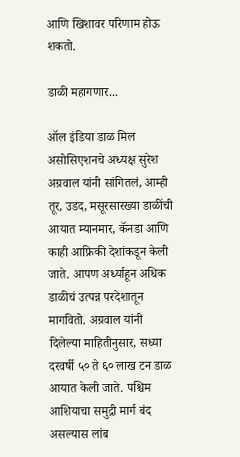आणि खिशावर परिणाम होऊ शकतो.

डाळी महागणार...

ऑल इंडिया डाळ मिल असोसिएशनचे अध्यक्ष सुरेश अग्रवाल यांनी सांगितलं, आम्ही तूर, उडद, मसूरसारख्या डाळींची आयात म्यानमार, कॅनडा आणि काही आफ्रिकी देशांकडून केली जाते. आपण अर्ध्याहून अधिक डाळीचं उत्पन्न परदेशातून मागवितो. अग्रवाल यांनी दिलेल्या माहितीनुसार, सध्या दरवर्षी ५० ते ६० लाख टन डाळ आयात केली जाते. पश्चिम आशियाचा समुद्री मार्ग बंद असल्यास लांब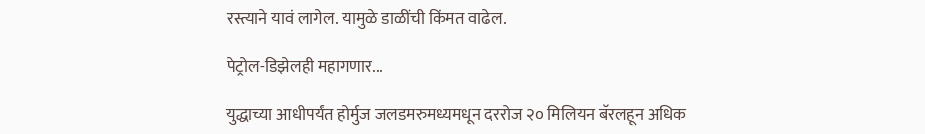रस्त्याने यावं लागेल. यामुळे डाळींची किंमत वाढेल.

पेट्रोल-डिझेलही महागणार...

युद्धाच्या आधीपर्यंत होर्मुज जलडमरुमध्यमधून दररोज २० मिलियन बॅरलहून अधिक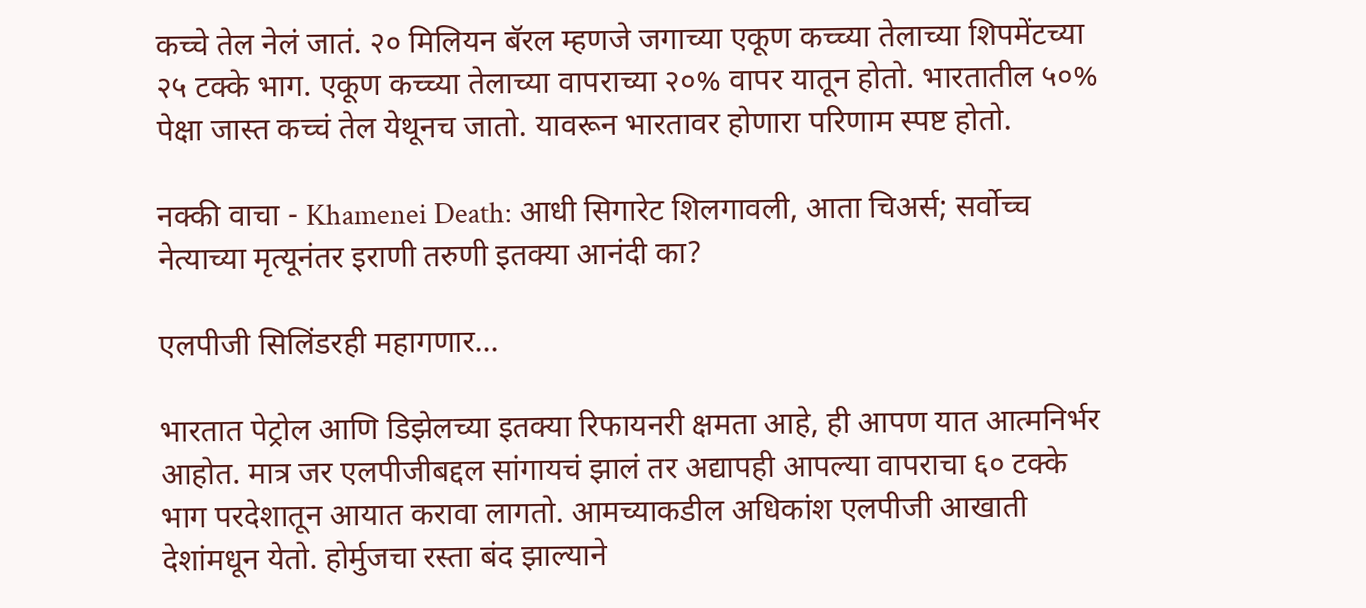कच्चे तेल नेलं जातं. २० मिलियन बॅरल म्हणजे जगाच्या एकूण कच्च्या तेलाच्या शिपमेंटच्या २५ टक्के भाग. एकूण कच्च्या तेलाच्या वापराच्या २०% वापर यातून होतो. भारतातील ५०% पेक्षा जास्त कच्चं तेल येथूनच जातो. यावरून भारतावर होणारा परिणाम स्पष्ट होतो.

नक्की वाचा - Khamenei Death: आधी सिगारेट शिलगावली, आता चिअर्स; सर्वोच्च नेत्याच्या मृत्यूनंतर इराणी तरुणी इतक्या आनंदी का?

एलपीजी सिलिंडरही महागणार...

भारतात पेट्रोल आणि डिझेलच्या इतक्या रिफायनरी क्षमता आहे, ही आपण यात आत्मनिर्भर आहोत. मात्र जर एलपीजीबद्दल सांगायचं झालं तर अद्यापही आपल्या वापराचा ६० टक्के भाग परदेशातून आयात करावा लागतो. आमच्याकडील अधिकांश एलपीजी आखाती देशांमधून येतो. होर्मुजचा रस्ता बंद झाल्याने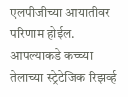एलपीजीच्या आयातीवर परिणाम होईल. आपल्याकडे कच्च्या तेलाच्या स्ट्रेटेजिक रिझर्व्ह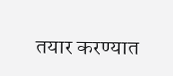तयार करण्यात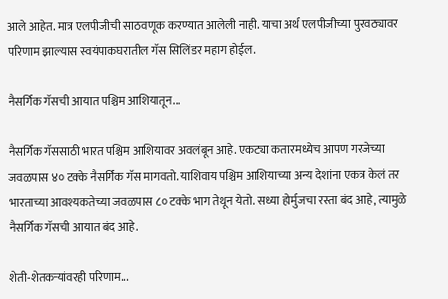आले आहेत. मात्र एलपीजीची साठवणूक करण्यात आलेली नाही. याचा अर्थ एलपीजीच्या पुरवठ्यावर परिणाम झाल्यास स्वयंपाकघरातील गॅस सिलिंडर महाग होईल.

नैसर्गिक गॅसची आयात पश्चिम आशियातून...

नैसर्गिक गॅससाठी भारत पश्चिम आशियावर अवलंबून आहे. एकट्या कतारमध्येच आपण गरजेच्या जवळपास ४० टक्के नैसर्गिक गॅस मागवतो. याशिवाय पश्चिम आशियाच्या अन्य देशांना एकत्र केलं तर भारताच्या आवश्यकतेच्या जवळपास ८० टक्के भाग तेथून येतो. सध्या होर्मुजचा रस्ता बंद आहे, त्यामुळे नैसर्गिक गॅसची आयात बंद आहे.

शेती-शेतकऱ्यांवरही परिणाम...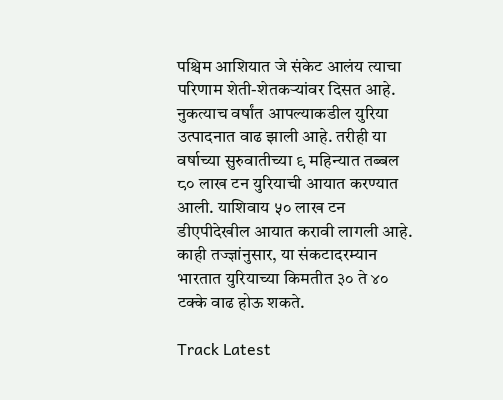पश्चिम आशियात जे संकेट आलंय त्याचा परिणाम शेती-शेतकऱ्यांवर दिसत आहे. नुकत्याच वर्षांत आपल्याकडील युरिया उत्पादनात वाढ झाली आहे. तरीही या वर्षाच्या सुरुवातीच्या ९ महिन्यात तब्बल ८० लाख टन युरियाची आयात करण्यात आली. याशिवाय ५० लाख टन डीएपीदेखील आयात करावी लागली आहे. काही तज्ज्ञांनुसार, या संकटादरम्यान भारतात युरियाच्या किमतीत ३० ते ४० टक्के वाढ होऊ शकते.

Track Latest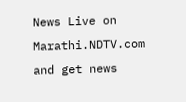News Live on Marathi.NDTV.com and get news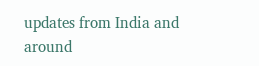updates from India and around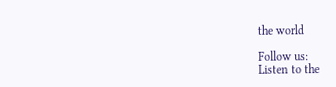the world

Follow us:
Listen to the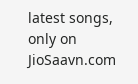latest songs, only on JioSaavn.com